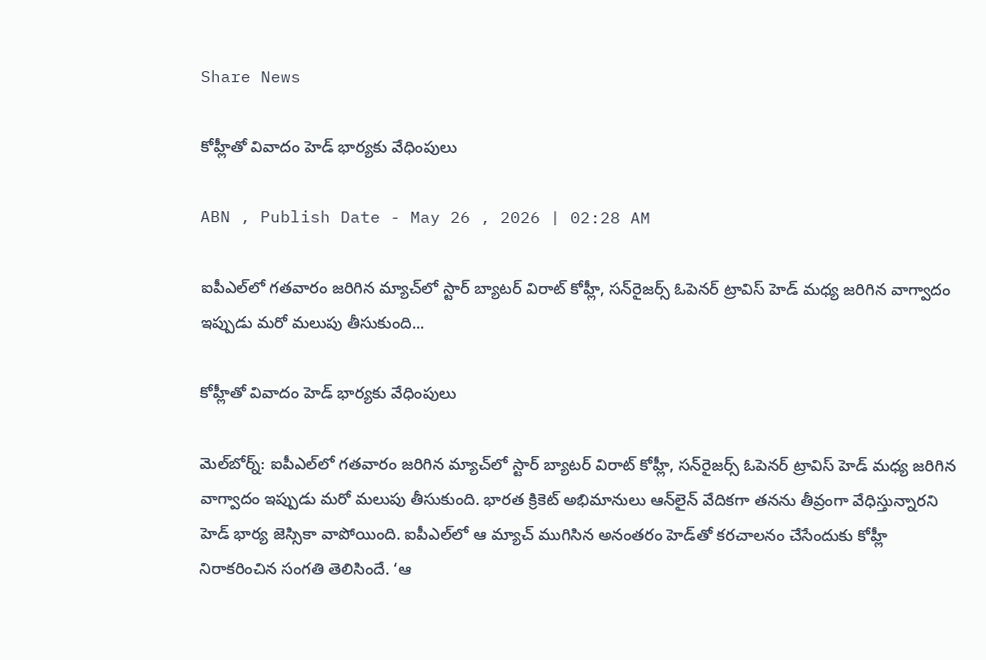Share News

కోహ్లీతో వివాదం హెడ్‌ భార్యకు వేధింపులు

ABN , Publish Date - May 26 , 2026 | 02:28 AM

ఐపీఎల్‌లో గతవారం జరిగిన మ్యాచ్‌లో స్టార్‌ బ్యాటర్‌ విరాట్‌ కోహ్లీ, సన్‌రైజర్స్‌ ఓపెనర్‌ ట్రావిస్‌ హెడ్‌ మధ్య జరిగిన వాగ్వాదం ఇప్పుడు మరో మలుపు తీసుకుంది...

కోహ్లీతో వివాదం హెడ్‌ భార్యకు వేధింపులు

మెల్‌బోర్న్‌: ఐపీఎల్‌లో గతవారం జరిగిన మ్యాచ్‌లో స్టార్‌ బ్యాటర్‌ విరాట్‌ కోహ్లీ, సన్‌రైజర్స్‌ ఓపెనర్‌ ట్రావిస్‌ హెడ్‌ మధ్య జరిగిన వాగ్వాదం ఇప్పుడు మరో మలుపు తీసుకుంది. భారత క్రికెట్‌ అభిమానులు ఆన్‌లైన్‌ వేదికగా తనను తీవ్రంగా వేధిస్తున్నారని హెడ్‌ భార్య జెస్సికా వాపోయింది. ఐపీఎల్‌లో ఆ మ్యాచ్‌ ముగిసిన అనంతరం హెడ్‌తో కరచాలనం చేసేందుకు కోహ్లీ నిరాకరించిన సంగతి తెలిసిందే. ‘ఆ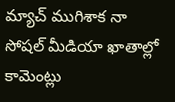మ్యాచ్‌ ముగిశాక నా సోషల్‌ మీడియా ఖాతాల్లో కామెంట్లు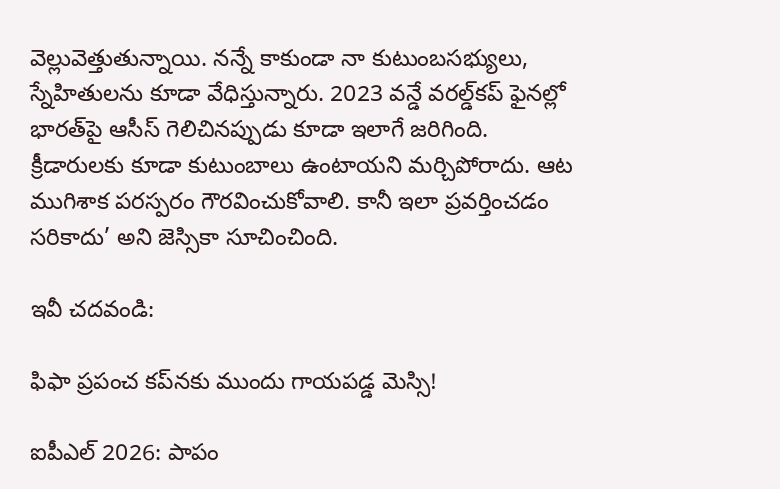వెల్లువెత్తుతున్నాయి. నన్నే కాకుండా నా కుటుంబసభ్యులు, స్నేహితులను కూడా వేధిస్తున్నారు. 2023 వన్డే వరల్డ్‌కప్‌ ఫైనల్లో భారత్‌పై ఆసీస్‌ గెలిచినప్పుడు కూడా ఇలాగే జరిగింది. క్రీడారులకు కూడా కుటుంబాలు ఉంటాయని మర్చిపోరాదు. ఆట ముగిశాక పరస్పరం గౌరవించుకోవాలి. కానీ ఇలా ప్రవర్తించడం సరికాదు’ అని జెస్సికా సూచించింది.

ఇవీ చదవండి:

ఫిఫా ప్రపంచ కప్‌నకు ముందు గాయపడ్డ మెస్సి!

ఐపీఎల్ 2026: పాపం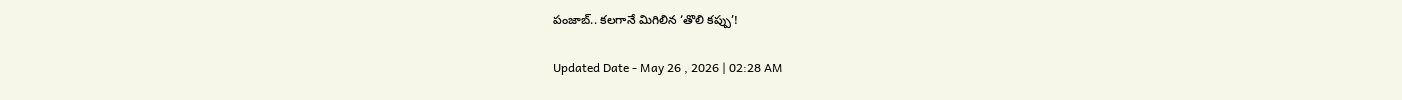పంజాబ్.. కలగానే మిగిలిన ‘తొలి కప్పు’!

Updated Date - May 26 , 2026 | 02:28 AM